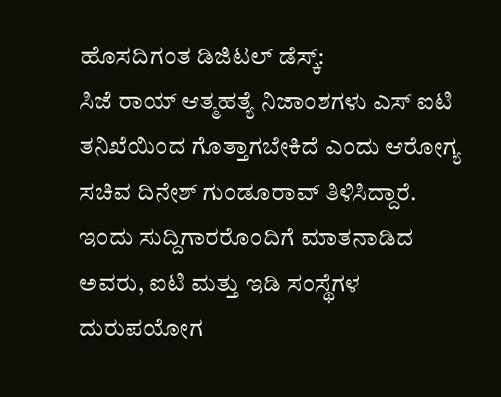ಹೊಸದಿಗಂತ ಡಿಜಿಟಲ್ ಡೆಸ್ಕ್:
ಸಿಜೆ ರಾಯ್ ಆತ್ಮಹತ್ಯೆ ನಿಜಾಂಶಗಳು ಎಸ್ ಐಟಿ ತನಿಖೆಯಿಂದ ಗೊತ್ತಾಗಬೇಕಿದೆ ಎಂದು ಆರೋಗ್ಯ ಸಚಿವ ದಿನೇಶ್ ಗುಂಡೂರಾವ್ ತಿಳಿಸಿದ್ದಾರೆ.
ಇಂದು ಸುದ್ದಿಗಾರರೊಂದಿಗೆ ಮಾತನಾಡಿದ ಅವರು, ಐಟಿ ಮತ್ತು ಇಡಿ ಸಂಸ್ಥೆಗಳ ದುರುಪಯೋಗ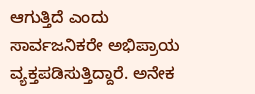ಆಗುತ್ತಿದೆ ಎಂದು ಸಾರ್ವಜನಿಕರೇ ಅಭಿಪ್ರಾಯ ವ್ಯಕ್ತಪಡಿಸುತ್ತಿದ್ದಾರೆ. ಅನೇಕ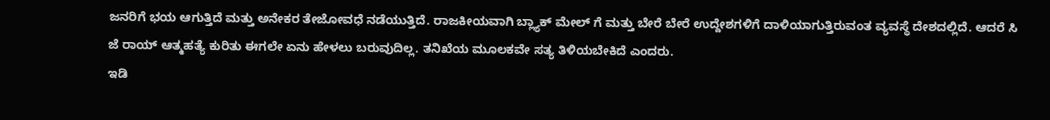ಜನರಿಗೆ ಭಯ ಆಗುತ್ತಿದೆ ಮತ್ತು ಅನೇಕರ ತೇಜೋವಧೆ ನಡೆಯುತ್ತಿದೆ. ರಾಜಕೀಯವಾಗಿ ಬ್ಲ್ಯಾಕ್ ಮೇಲ್ ಗೆ ಮತ್ತು ಬೇರೆ ಬೇರೆ ಉದ್ದೇಶಗಳಿಗೆ ದಾಳಿಯಾಗುತ್ತಿರುವಂತ ವ್ಯವಸ್ಥೆ ದೇಶದಲ್ಲಿದೆ. ಆದರೆ ಸಿ ಜೆ ರಾಯ್ ಆತ್ಮಹತ್ಯೆ ಕುರಿತು ಈಗಲೇ ಏನು ಹೇಳಲು ಬರುವುದಿಲ್ಲ. ತನಿಖೆಯ ಮೂಲಕವೇ ಸತ್ಯ ತಿಳಿಯಬೇಕಿದೆ ಎಂದರು.
ಇಡಿ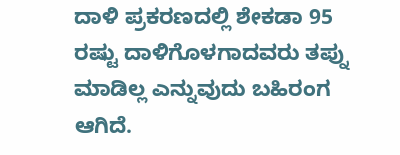ದಾಳಿ ಪ್ರಕರಣದಲ್ಲಿ ಶೇಕಡಾ 95 ರಷ್ಟು ದಾಳಿಗೊಳಗಾದವರು ತಪ್ನು ಮಾಡಿಲ್ಲ ಎನ್ನುವುದು ಬಹಿರಂಗ ಆಗಿದೆ.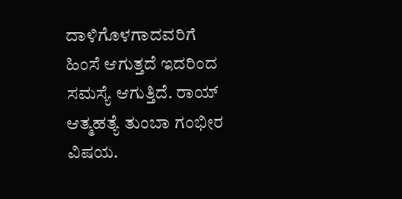ದಾಳಿಗೊಳಗಾದವರಿಗೆ ಹಿಂಸೆ ಆಗುತ್ತದೆ ಇದರಿಂದ ಸಮಸ್ಯೆ ಆಗುತ್ತಿದೆ. ರಾಯ್ ಆತ್ಮಹತ್ಯೆ ತುಂಬಾ ಗಂಭೀರ ವಿಷಯ.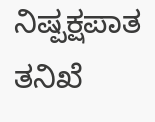ನಿಷ್ಪಕ್ಷಪಾತ ತನಿಖೆ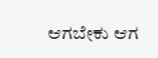ಆಗಬೇಕು ಆಗ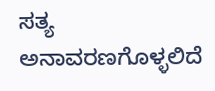ಸತ್ಯ ಅನಾವರಣಗೊಳ್ಳಲಿದೆ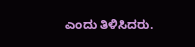ಎಂದು ತಿಳಿಸಿದರು.